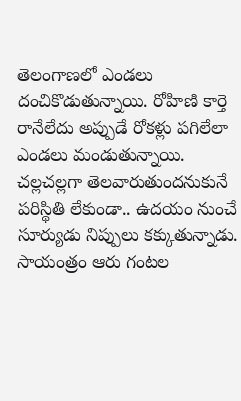తెలంగాణలో ఎండలు దంచికొడుతున్నాయి. రోహిణి కార్తె రానేలేదు అప్పుడే రోకళ్లు పగిలేలా ఎండలు మండుతున్నాయి. చల్లచల్లగా తెలవారుతుందనుకునే పరిస్థితి లేకుండా.. ఉదయం నుంచే సూర్యుడు నిప్పులు కక్కుతున్నాడు. సాయంత్రం ఆరు గంటల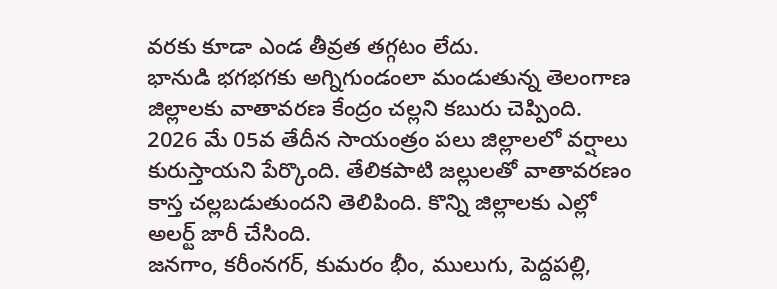వరకు కూడా ఎండ తీవ్రత తగ్గటం లేదు.
భానుడి భగభగకు అగ్నిగుండంలా మండుతున్న తెలంగాణ జిల్లాలకు వాతావరణ కేంద్రం చల్లని కబురు చెప్పింది. 2026 మే 05వ తేదీన సాయంత్రం పలు జిల్లాలలో వర్షాలు కురుస్తాయని పేర్కొంది. తేలికపాటి జల్లులతో వాతావరణం కాస్త చల్లబడుతుందని తెలిపింది. కొన్ని జిల్లాలకు ఎల్లో అలర్ట్ జారీ చేసింది.
జనగాం, కరీంనగర్, కుమరం భీం, ములుగు, పెద్దపల్లి,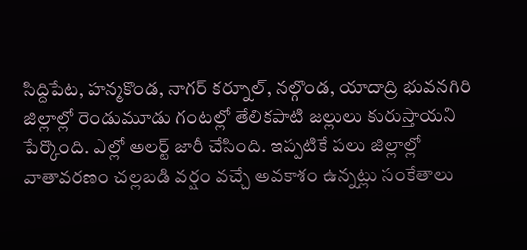సిద్దిపేట, హన్మకొండ, నాగర్ కర్నూల్, నల్గొండ, యాదాద్రి భువనగిరి జిల్లాల్లో రెండుమూడు గంటల్లో తేలికపాటి జల్లులు కురుస్తాయని పేర్కొంది. ఎల్లో అలర్ట్ జారీ చేసింది. ఇప్పటికే పలు జిల్లాల్లో వాతావరణం చల్లబడి వర్షం వచ్చే అవకాశం ఉన్నట్లు సంకేతాలు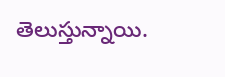తెలుస్తున్నాయి.